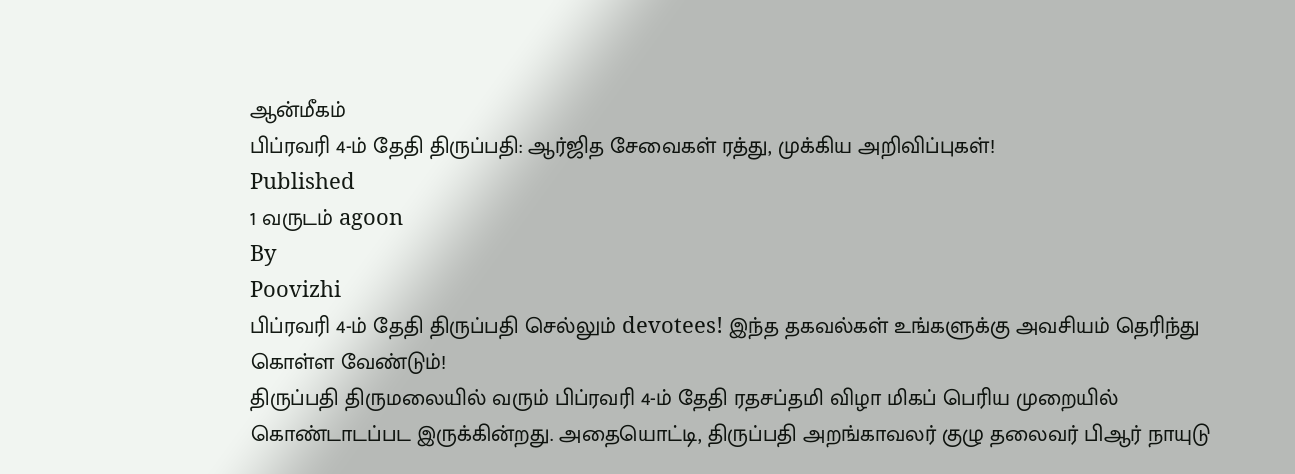ஆன்மீகம்
பிப்ரவரி 4-ம் தேதி திருப்பதி: ஆர்ஜித சேவைகள் ரத்து, முக்கிய அறிவிப்புகள்!
Published
1 வருடம் agoon
By
Poovizhi
பிப்ரவரி 4-ம் தேதி திருப்பதி செல்லும் devotees! இந்த தகவல்கள் உங்களுக்கு அவசியம் தெரிந்து கொள்ள வேண்டும்!
திருப்பதி திருமலையில் வரும் பிப்ரவரி 4-ம் தேதி ரதசப்தமி விழா மிகப் பெரிய முறையில் கொண்டாடப்பட இருக்கின்றது. அதையொட்டி, திருப்பதி அறங்காவலர் குழு தலைவர் பிஆர் நாயுடு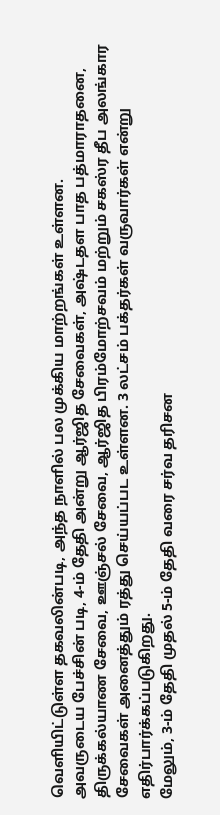வெளியிட்டுள்ள தகவலின்படி, அந்த நாளில் பல முக்கிய மாற்றங்கள் உள்ளன.
அவருடைய பேச்சின் படி, 4-ம் தேதி அன்று ஆர்ஜித சேவைகள், அஷ்டதள பாத பத்மாராதனை, திருக்கல்யாண சேவை, ஊஞ்சல் சேவை, ஆர்ஜித பிரம்மோற்சவம் மற்றும் சகஸ்ர தீப அலங்கார சேவைகள் அனைத்தும் ரத்து செய்யப்பட உள்ளன. 3 லட்சம் பக்தர்கள் வருவார்கள் என்று எதிர்பார்க்கப்படுகிறது.
மேலும், 3-ம் தேதி முதல் 5-ம் தேதி வரை சர்வ தரிசன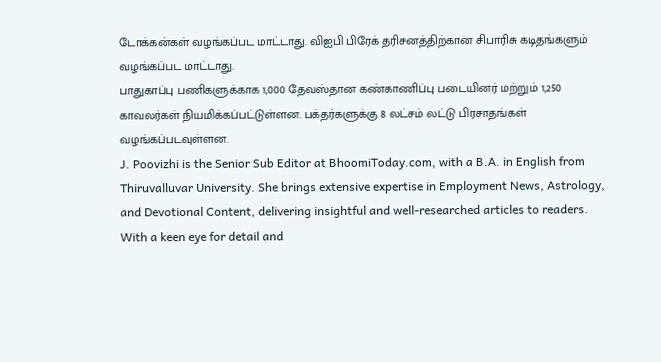டோக்கன்கள் வழங்கப்பட மாட்டாது. விஐபி பிரேக் தரிசனத்திற்கான சிபாரிசு கடிதங்களும் வழங்கப்பட மாட்டாது.
பாதுகாப்பு பணிகளுக்காக 1,000 தேவஸ்தான கண்காணிப்பு படையினர் மற்றும் 1,250 காவலர்கள் நியமிக்கப்பட்டுள்ளன. பக்தர்களுக்கு 8 லட்சம் லட்டு பிரசாதங்கள் வழங்கப்படவுள்ளன.
J. Poovizhi is the Senior Sub Editor at BhoomiToday.com, with a B.A. in English from Thiruvalluvar University. She brings extensive expertise in Employment News, Astrology, and Devotional Content, delivering insightful and well-researched articles to readers. With a keen eye for detail and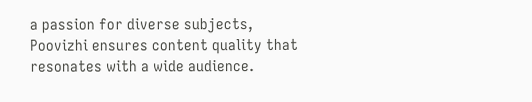a passion for diverse subjects, Poovizhi ensures content quality that resonates with a wide audience.